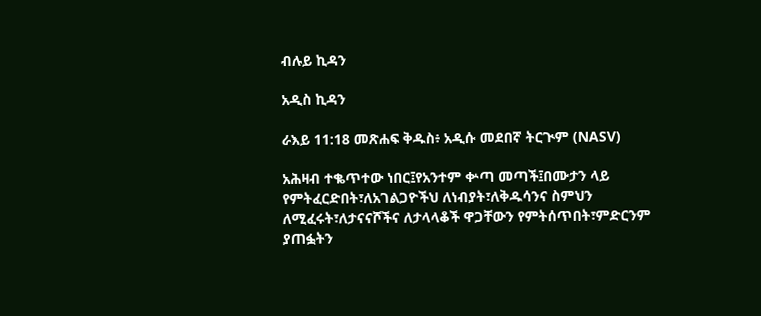ብሉይ ኪዳን

አዲስ ኪዳን

ራእይ 11:18 መጽሐፍ ቅዱስ፥ አዲሱ መደበኛ ትርጒም (NASV)

አሕዛብ ተቈጥተው ነበር፤የአንተም ቍጣ መጣች፤በሙታን ላይ የምትፈርድበት፣ለአገልጋዮችህ ለነብያት፣ለቅዱሳንና ስምህን ለሚፈሩት፣ለታናናሾችና ለታላላቆች ዋጋቸውን የምትሰጥበት፣ምድርንም ያጠፏትን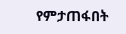የምታጠፋበት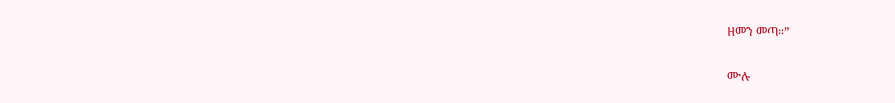ዘመን መጣ።”

ሙሉ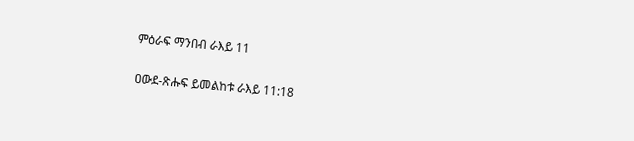ምዕራፍ ማንበብ ራእይ 11

ዐውደ-ጽሑፍ ይመልከቱ ራእይ 11:18